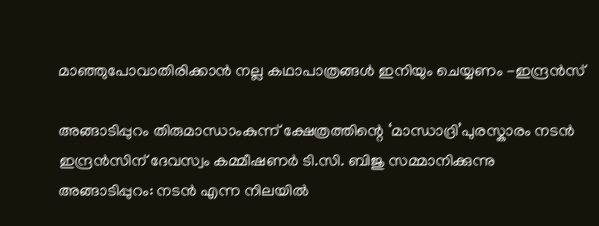മാഞ്ഞുപോവാതിരിക്കാൻ നല്ല കഥാപാത്രങ്ങൾ ഇനിയും ചെയ്യണം -ഇന്ദ്രൻസ്

അങ്ങാടിപ്പുറം തിരുമാന്ധാംകുന്ന് ക്ഷേത്രത്തിന്റെ ‘മാന്ധാദ്രി’പുരസ്കാരം നടൻ ഇന്ദ്രൻസിന് ദേവസ്വം കമ്മീഷണർ ടി.സി. ബിജു സമ്മാനിക്കുന്നു
അങ്ങാടിപ്പുറം: നടൻ എന്ന നിലയിൽ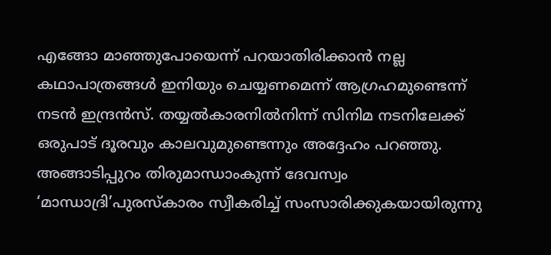എങ്ങോ മാഞ്ഞുപോയെന്ന് പറയാതിരിക്കാൻ നല്ല കഥാപാത്രങ്ങൾ ഇനിയും ചെയ്യണമെന്ന് ആഗ്രഹമുണ്ടെന്ന് നടൻ ഇന്ദ്രൻസ്. തയ്യൽകാരനിൽനിന്ന് സിനിമ നടനിലേക്ക് ഒരുപാട് ദൂരവും കാലവുമുണ്ടെന്നും അദ്ദേഹം പറഞ്ഞു. അങ്ങാടിപ്പുറം തിരുമാന്ധാംകുന്ന് ദേവസ്വം ‘മാന്ധാദ്രി’പുരസ്കാരം സ്വീകരിച്ച് സംസാരിക്കുകയായിരുന്നു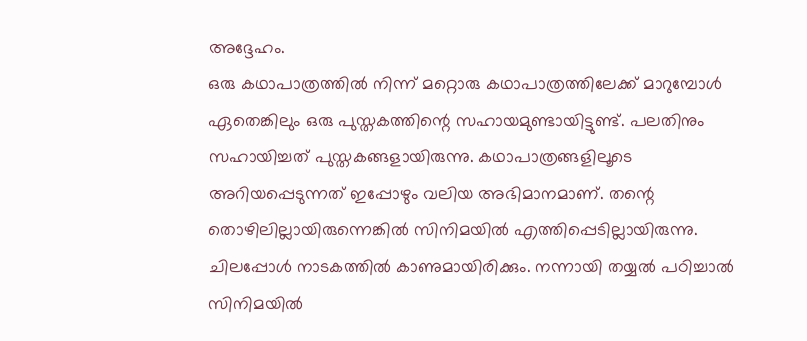അദ്ദേഹം.
ഒരു കഥാപാത്രത്തിൽ നിന്ന് മറ്റൊരു കഥാപാത്രത്തിലേക്ക് മാറുമ്പോൾ ഏതെങ്കിലും ഒരു പുസ്തകത്തിന്റെ സഹായമുണ്ടായിട്ടുണ്ട്. പലതിനും സഹായിച്ചത് പുസ്തകങ്ങളായിരുന്നു. കഥാപാത്രങ്ങളിലൂടെ അറിയപ്പെടുന്നത് ഇപ്പോഴും വലിയ അഭിമാനമാണ്. തന്റെ തൊഴിലില്ലായിരുന്നെങ്കിൽ സിനിമയിൽ എത്തിപ്പെടില്ലായിരുന്നു. ചിലപ്പോൾ നാടകത്തിൽ കാണുമായിരിക്കും. നന്നായി തയ്യൽ പഠിച്ചാൽ സിനിമയിൽ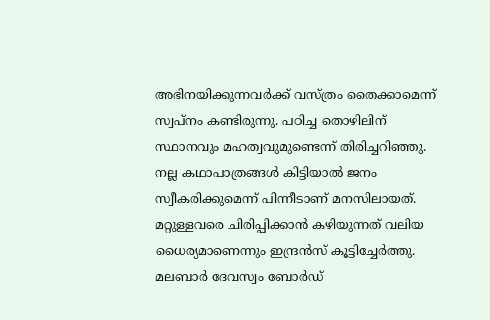അഭിനയിക്കുന്നവർക്ക് വസ്ത്രം തൈക്കാമെന്ന് സ്വപ്നം കണ്ടിരുന്നു. പഠിച്ച തൊഴിലിന് സ്ഥാനവും മഹത്വവുമുണ്ടെന്ന് തിരിച്ചറിഞ്ഞു. നല്ല കഥാപാത്രങ്ങൾ കിട്ടിയാൽ ജനം സ്വീകരിക്കുമെന്ന് പിന്നീടാണ് മനസിലായത്. മറ്റുള്ളവരെ ചിരിപ്പിക്കാൻ കഴിയുന്നത് വലിയ ധൈര്യമാണെന്നും ഇന്ദ്രൻസ് കൂട്ടിച്ചേർത്തു.
മലബാർ ദേവസ്വം ബോർഡ്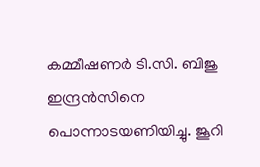കമ്മീഷണർ ടി.സി. ബിജു ഇന്ദ്രൻസിനെ പൊന്നാടയണിയിച്ചു. ജൂറി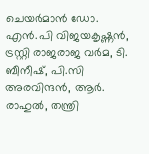ചെയർമാൻ ഡോ. എൻ.പി വിജയകൃഷ്ണൻ, ട്രസ്റ്റി രാജരാജ വർമ, ടി. ബീനീഷ്, പി.സി അരവിന്ദൻ, ആർ. രാഹുൽ, തന്ത്രി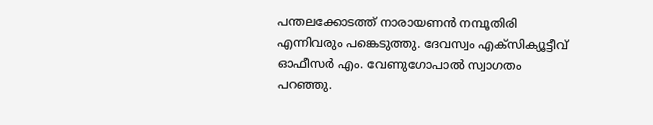പന്തലക്കോടത്ത് നാരായണൻ നമ്പൂതിരി എന്നിവരും പങ്കെടുത്തു. ദേവസ്വം എക്സിക്യൂട്ടീവ് ഓഫീസർ എം. വേണുഗോപാൽ സ്വാഗതം പറഞ്ഞു.